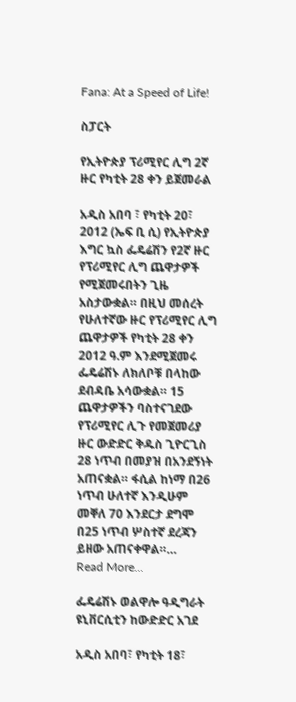Fana: At a Speed of Life!

ስፓርት

የኢትዮጵያ ፕሪሚየር ሊግ 2ኛ ዙር የካቲት 28 ቀን ይጀመራል

አዲስ አበባ ፣ የካቲት 20፣ 2012 (ኤፍ ቢ ሲ) የኢትዮጵያ እግር ኳስ ፌዴሬሽን የ2ኛ ዙር የፕሪሚየር ሊግ ጨዋታዎች የሚጀመሩበትን ጊዜ አስታውቋል። በዚህ መሰረት የሁለተኛው ዙር የፕሪሚየር ሊግ ጨዋታዎች የካቲት 28 ቀን 2012 ዓ.ም እንደሚጀመሩ ፌዴሬሽኑ ለክለቦቹ በላከው ደብዳቤ አሳውቋል። 15 ጨዋታዎችን ባስተናገደው የፕሪሚየር ሊጉ የመጀመሪያ ዙር ውድድር ቅዱስ ጊዮርጊስ 28 ነጥብ በመያዝ በአንደኝነት አጠናቋል። ፋሲል ከነማ በ26 ነጥብ ሁለተኛ እንዲሁም መቐለ 70 እንደርታ ደግሞ በ25 ነጥብ ሦስተኛ ደረጃን ይዘው አጠናቀዋል።…
Read More...

ፌዴሬሽኑ ወልዋሎ ዓዲግራት ዩኒቨርሲቲን ከውድድር አገደ

አዲስ አበባ፣ የካቲት 18፣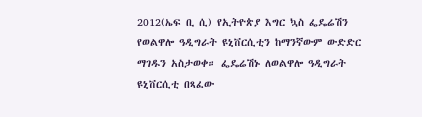2012(ኤፍ ቢ ሲ) የኢትዮጵያ እግር ኳስ ፌዴሬሽን የወልዋሎ ዓዲግራት ዩኒቨርሲቲን ከማንኛውም ውድድር ማገዱን አስታወቀ። ፌዴሬሽኑ ለወልዋሎ ዓዲግራት ዩኒቨርሲቲ በጻፈው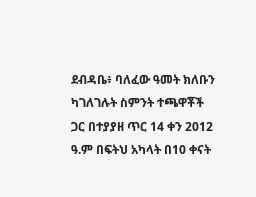ደብዳቤ፥ ባለፈው ዓመት ክለቡን ካገለገሉት ስምንት ተጫዋቾች ጋር በተያያዘ ጥር 14 ቀን 2012 ዓ.ም በፍትህ አካላት በ10 ቀናት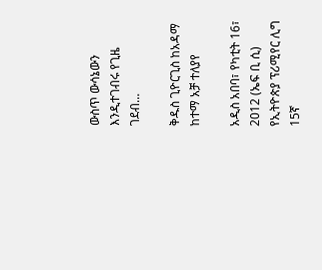ውስጥ ውሳኔውን እንዲተገብሩ የጊዜ ገደብ…

ቅዱስ ጊዮርጊስ ከአዳማ ከተማ አቻ ተለያየ

አዲስ አበባ፣ የካቲት 16፣ 2012 (ኤፍ ቢ ሲ) የኢትዮጵያ ፕሪሚየር ሊግ 15ኛ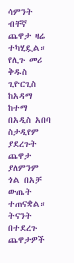ሳምንት ብቸኛ ጨዋታ ዛሬ ተካሂዷል። የሊጉ መሪ ቅዱስ ጊዮርጊስ ከአዳማ ከተማ በአዲስ አበባ ስታዲየም ያደረጉት ጨዋታ ያለምንም ጎል በአቻ ውጤት ተጠናቋል። ትናንት በተደረጉ ጨዋታዎች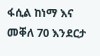ፋሲል ከነማ እና መቐለ 70 እንደርታ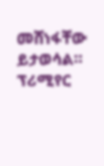መሸነፋቸው ይታወሳል። ፕሪሚየር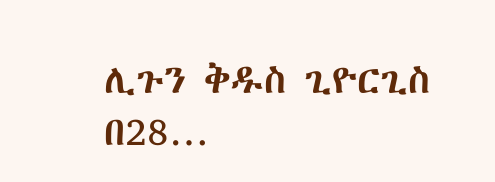ሊጉን ቅዱስ ጊዮርጊስ በ28…